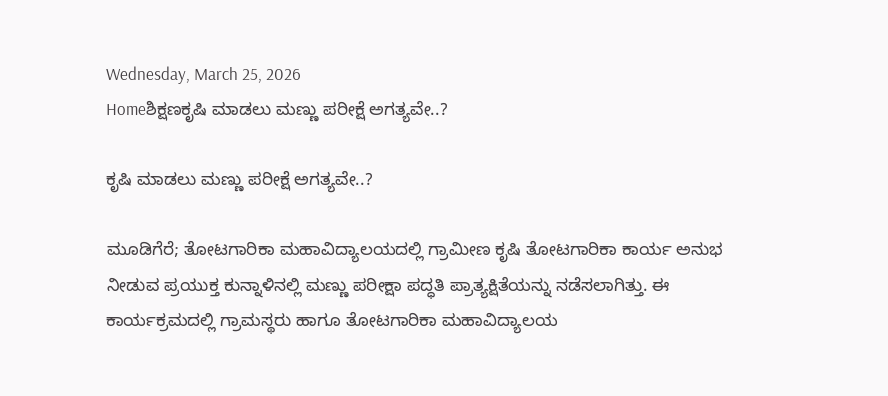Wednesday, March 25, 2026
Homeಶಿಕ್ಷಣಕೃಷಿ ಮಾಡಲು ಮಣ್ಣು ಪರೀಕ್ಷೆ ಅಗತ್ಯವೇ..?

ಕೃಷಿ ಮಾಡಲು ಮಣ್ಣು ಪರೀಕ್ಷೆ ಅಗತ್ಯವೇ..?

ಮೂಡಿಗೆರೆ; ತೋಟಗಾರಿಕಾ ಮಹಾವಿದ್ಯಾಲಯದಲ್ಲಿ ಗ್ರಾಮೀಣ ಕೃಷಿ ತೋಟಗಾರಿಕಾ ಕಾರ್ಯ ಅನುಭ ನೀಡುವ ಪ್ರಯುಕ್ತ ಕುನ್ನಾಳಿನಲ್ಲಿ ಮಣ್ಣು ಪರೀಕ್ಷಾ ಪದ್ಧತಿ ಪ್ರಾತ್ಯಕ್ಷಿತೆಯನ್ನು ನಡೆಸಲಾಗಿತ್ತು. ಈ ಕಾರ್ಯಕ್ರಮದಲ್ಲಿ ಗ್ರಾಮಸ್ಥರು ಹಾಗೂ ತೋಟಗಾರಿಕಾ ಮಹಾವಿದ್ಯಾಲಯ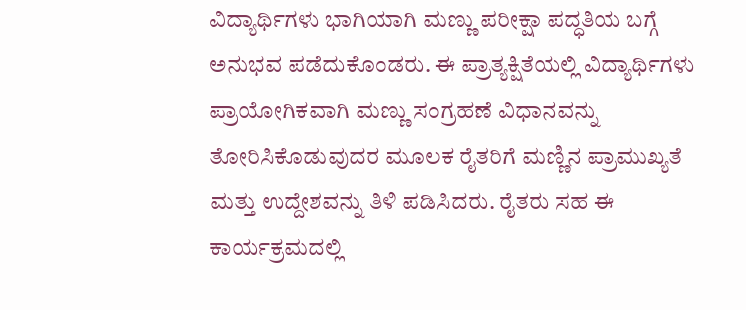ವಿದ್ಯಾರ್ಥಿಗಳು ಭಾಗಿಯಾಗಿ ಮಣ್ಣು ಪರೀಕ್ಷಾ ಪದ್ಧತಿಯ ಬಗ್ಗೆ ಅನುಭವ ಪಡೆದುಕೊಂಡರು. ಈ ಪ್ರಾತ್ಯಕ್ಷಿತೆಯಲ್ಲಿ ವಿದ್ಯಾರ್ಥಿಗಳು ಪ್ರಾಯೋಗಿಕವಾಗಿ ಮಣ್ಣು ಸಂಗ್ರಹಣೆ ವಿಧಾನವನ್ನು ತೋರಿಸಿಕೊಡುವುದರ ಮೂಲಕ ರೈತರಿಗೆ ಮಣ್ಣಿನ ಪ್ರಾಮುಖ್ಯತೆ ಮತ್ತು ಉದ್ದೇಶವನ್ನು ತಿಳಿ ಪಡಿಸಿದರು. ರೈತರು ಸಹ ಈ ಕಾರ್ಯಕ್ರಮದಲ್ಲಿ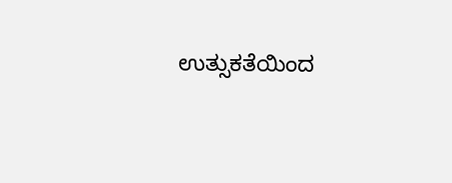ಉತ್ಸುಕತೆಯಿಂದ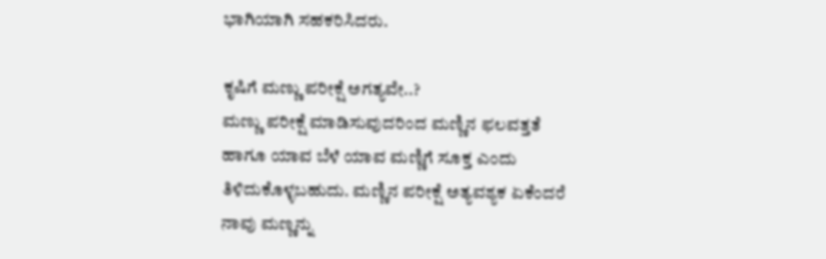ಭಾಗಿಯಾಗಿ ಸಹಕರಿಸಿದರು.

ಕೃಷಿಗೆ ಮಣ್ಣು ಪರೀಕ್ಷೆ ಅಗತ್ಯವೇ..?
ಮಣ್ಣು ಪರೀಕ್ಷೆ ಮಾಡಿಸುವುದರಿಂದ ಮಣ್ಣಿನ ಫಲವತ್ತತೆ ಹಾಗೂ ಯಾವ ಬೆಳೆ ಯಾವ ಮಣ್ಣಿಗೆ ಸೂಕ್ತ ಎಂದು ತಿಳಿದುಕೊಳ್ಳಬಹುದು. ಮಣ್ಣಿನ ಪರೀಕ್ಷೆ ಅತ್ಯವಶ್ಯಕ ಏಕೆಂದರೆ ನಾವು ಮಣ್ಣನ್ನು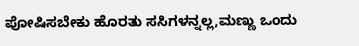ಪೋಷಿಸಬೇಕು ಹೊರತು ಸಸಿಗಳನ್ನಲ್ಲ,ಮಣ್ಣು ಒಂದು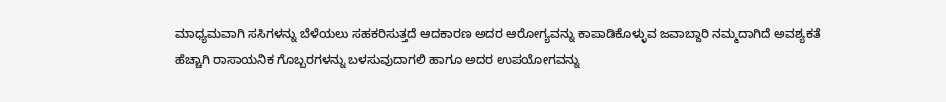ಮಾಧ್ಯಮವಾಗಿ ಸಸಿಗಳನ್ನು ಬೆಳೆಯಲು ಸಹಕರಿಸುತ್ತದೆ ಆದಕಾರಣ ಅದರ ಆರೋಗ್ಯವನ್ನು ಕಾಪಾಡಿಕೊಳ್ಳುವ ಜವಾಬ್ದಾರಿ ನಮ್ಮದಾಗಿದೆ ಅವಶ್ಯಕತೆ ಹೆಚ್ಚಾಗಿ ರಾಸಾಯನಿಕ ಗೊಬ್ಬರಗಳನ್ನು ಬಳಸುವುದಾಗಲಿ ಹಾಗೂ ಅದರ ಉಪಯೋಗವನ್ನು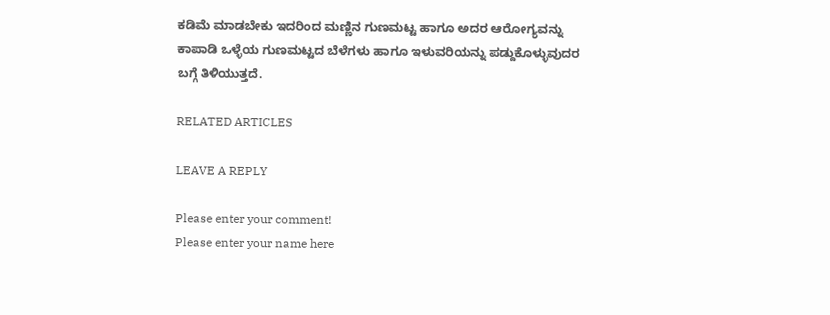ಕಡಿಮೆ ಮಾಡಬೇಕು ಇದರಿಂದ ಮಣ್ಣಿನ ಗುಣಮಟ್ಟ ಹಾಗೂ ಅದರ ಆರೋಗ್ಯವನ್ನು ಕಾಪಾಡಿ ಒಳ್ಳೆಯ ಗುಣಮಟ್ಟದ ಬೆಳೆಗಳು ಹಾಗೂ ಇಳುವರಿಯನ್ನು ಪಡ್ದುಕೊಳ್ಳುವುದರ ಬಗ್ಗೆ ತಿಳಿಯುತ್ತದೆ.

RELATED ARTICLES

LEAVE A REPLY

Please enter your comment!
Please enter your name here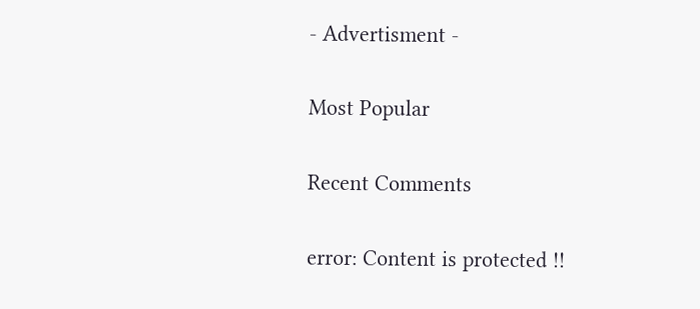- Advertisment -

Most Popular

Recent Comments

error: Content is protected !!